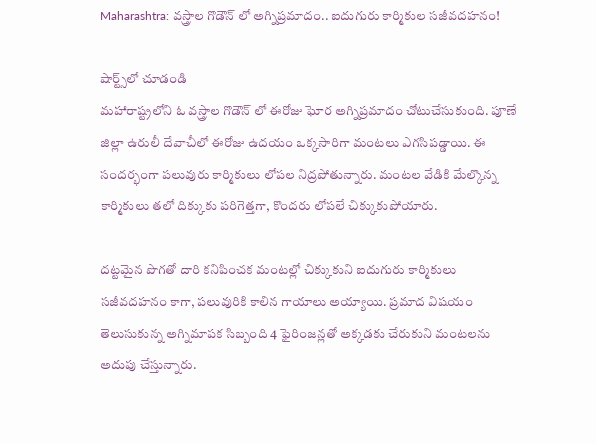Maharashtra: వస్త్రాల గొడౌన్ లో అగ్నిప్రమాదం.. ఐదుగురు కార్మికుల సజీవదహనం!

షార్ట్స్‌లో చూడండి
మహారాష్ట్రలోని ఓ వస్త్రాల గొడౌన్ లో ఈరోజు ఘోర అగ్నిప్రమాదం చోటుచేసుకుంది. పూణే జిల్లా ఉరులీ దేవాచీలో ఈరోజు ఉదయం ఒక్కసారిగా మంటలు ఎగసిపడ్డాయి. ఈ సందర్భంగా పలువురు కార్మికులు లోపల నిద్రపోతున్నారు. మంటల వేడికి మేల్కొన్న కార్మికులు తలో దిక్కుకు పరిగెత్తగా, కొందరు లోపలే చిక్కుకుపోయారు.

దట్టమైన పొగతో దారి కనిపించక మంటల్లో చిక్కుకుని ఐదుగురు కార్మికులు సజీవదహనం కాగా, పలువురికి కాలిన గాయాలు అయ్యాయి. ప్రమాద విషయం తెలుసుకున్న అగ్నిమాపక సిబ్బంది 4 ఫైరింజన్లతో అక్కడకు చేరుకుని మంటలను అదుపు చేస్తున్నారు.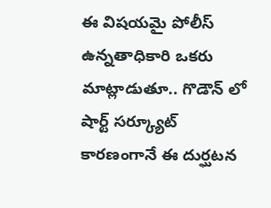ఈ విషయమై పోలీస్ ఉన్నతాధికారి ఒకరు మాట్లాడుతూ.. గొడౌన్ లో షార్ట్ సర్క్యూట్ కారణంగానే ఈ దుర్ఘటన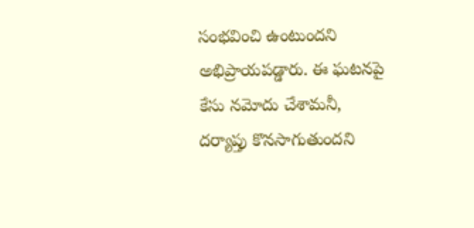సంభవించి ఉంటుందని అభిప్రాయపడ్డారు. ఈ ఘటనపై కేసు నమోదు చేశామనీ, దర్యాప్తు కొనసాగుతుందని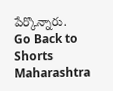పేర్కొన్నారు.
Go Back to Shorts
Maharashtra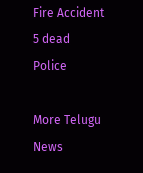Fire Accident
5 dead
Police

More Telugu News